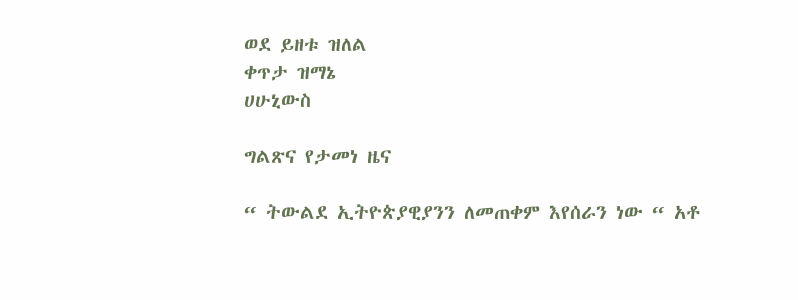ወደ ይዘቱ ዝለል
ቀጥታ ዝማኔ
ሀሁኒውስ

ግልጽና የታመነ ዜና

“ ትውልደ ኢትዮጵያዊያንን ለመጠቀም እየሰራን ነው “ አቶ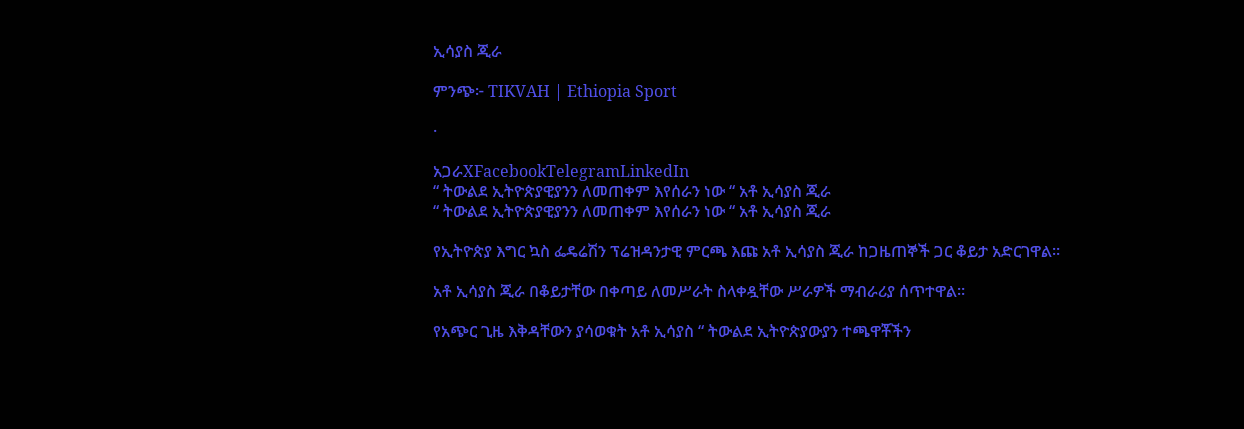ኢሳያስ ጂራ

ምንጭ፦ TIKVAH | Ethiopia Sport

·

አጋራXFacebookTelegramLinkedIn
“ ትውልደ ኢትዮጵያዊያንን ለመጠቀም እየሰራን ነው “ አቶ ኢሳያስ ጂራ
“ ትውልደ ኢትዮጵያዊያንን ለመጠቀም እየሰራን ነው “ አቶ ኢሳያስ ጂራ

የኢትዮጵያ እግር ኳስ ፌዴሬሽን ፕሬዝዳንታዊ ምርጫ እጩ አቶ ኢሳያስ ጂራ ከጋዜጠኞች ጋር ቆይታ አድርገዋል።

አቶ ኢሳያስ ጂራ በቆይታቸው በቀጣይ ለመሥራት ስላቀዷቸው ሥራዎች ማብራሪያ ሰጥተዋል።

የአጭር ጊዜ እቅዳቸውን ያሳወቁት አቶ ኢሳያስ “ ትውልደ ኢትዮጵያውያን ተጫዋቾችን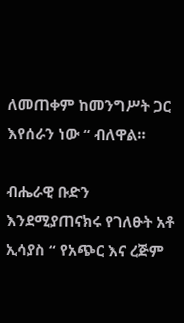ለመጠቀም ከመንግሥት ጋር እየሰራን ነው “ ብለዋል።

ብሔራዊ ቡድን እንደሚያጠናክሩ የገለፁት አቶ ኢሳያስ “ የአጭር እና ረጅም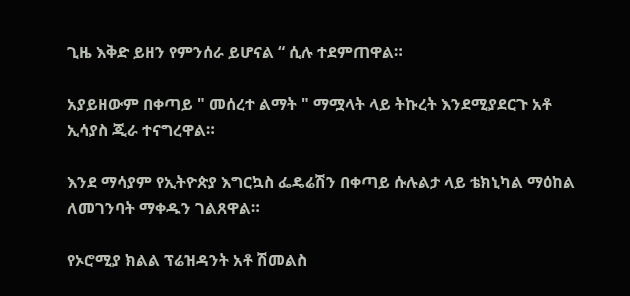ጊዜ እቅድ ይዘን የምንሰራ ይሆናል “ ሲሉ ተደምጠዋል።

አያይዘውም በቀጣይ " መሰረተ ልማት " ማሟላት ላይ ትኩረት እንደሚያደርጉ አቶ ኢሳያስ ጂራ ተናግረዋል።

እንደ ማሳያም የኢትዮጵያ እግርኳስ ፌዴሬሽን በቀጣይ ሱሉልታ ላይ ቴክኒካል ማዕከል ለመገንባት ማቀዱን ገልጸዋል።

የኦሮሚያ ክልል ፕሬዝዳንት አቶ ሽመልስ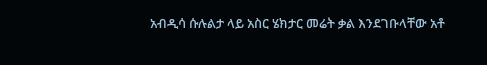አብዲሳ ሱሉልታ ላይ አስር ሄክታር መሬት ቃል እንደገቡላቸው አቶ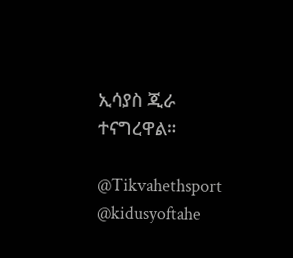ኢሳያስ ጂራ ተናግረዋል።

@Tikvahethsport       @kidusyoftahe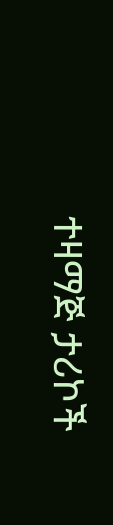ተዛማጅ ታሪኮች